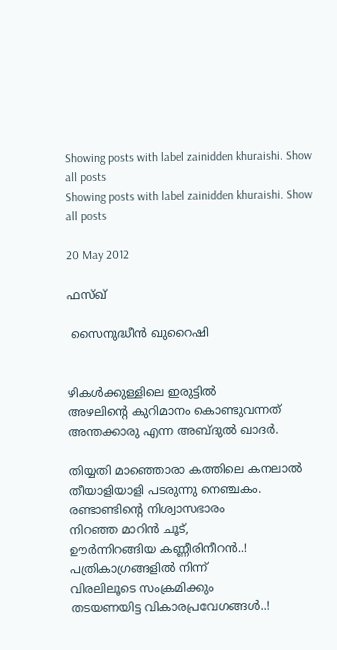Showing posts with label zainidden khuraishi. Show all posts
Showing posts with label zainidden khuraishi. Show all posts

20 May 2012

ഫസ്ഖ്

 സൈനുദ്ധീന്‍ ഖുറൈഷി


ഴികള്‍ക്കുള്ളിലെ ഇരുട്ടില്‍
അഴലിന്‍റെ കുറിമാനം കൊണ്ടുവന്നത്
അന്തക്കാരു എന്ന അബ്ദുല്‍ ഖാദര്‍.

തിയ്യതി മാഞ്ഞൊരാ കത്തിലെ കനലാല്‍
തീയാളിയാളി പടരുന്നു നെഞ്ചകം.
രണ്ടാണ്ടിന്‍റെ നിശ്വാസഭാരം
നിറഞ്ഞ മാറിന്‍ ചൂട്,
ഊര്‍ന്നിറങ്ങിയ കണ്ണീരിനീറന്‍..!
പത്രികാഗ്രങ്ങളില്‍ നിന്ന്
വിരലിലൂടെ സംക്രമിക്കും
തടയണയിട്ട വികാരപ്രവേഗങ്ങള്‍..!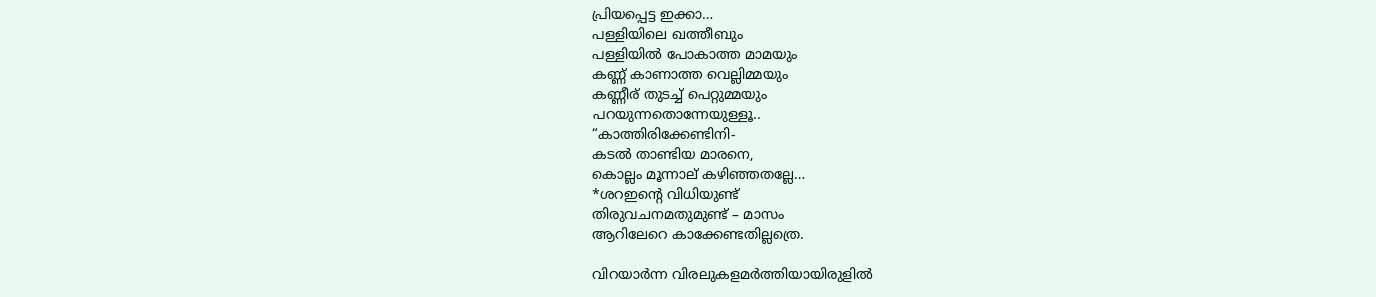പ്രിയപ്പെട്ട ഇക്കാ…
പള്ളിയിലെ ഖത്തീബും
പള്ളിയില്‍ പോകാത്ത മാമയും
കണ്ണ് കാണാത്ത വെല്ലിമ്മയും
കണ്ണീര് തുടച്ച് പെറ്റുമ്മയും
പറയുന്നതൊന്നേയുള്ളൂ..
“കാത്തിരിക്കേണ്ടിനി-
കടല്‍ താണ്ടിയ മാരനെ,
കൊല്ലം മൂന്നാല് കഴിഞ്ഞതല്ലേ…
*ശറഇന്‍റെ വിധിയുണ്ട്
തിരുവചനമതുമുണ്ട് – മാസം
ആറിലേറെ കാക്കേണ്ടതില്ലത്രെ.

വിറയാര്‍ന്ന വിരലുകളമര്‍ത്തിയായിരുളില്‍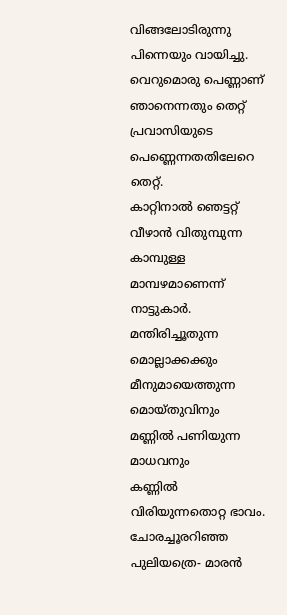വിങ്ങലോടിരുന്നു പിന്നെയും വായിച്ചു.
വെറുമൊരു പെണ്ണാണ് ഞാനെന്നതും തെറ്റ്
പ്രവാസിയുടെ പെണ്ണെന്നതതിലേറെ തെറ്റ്.
കാറ്റിനാല്‍ ഞെട്ടറ്റ് വീഴാന്‍ വിതുമ്പുന്ന
കാമ്പുള്ള മാമ്പഴമാണെന്ന് നാട്ടുകാര്‍.
മന്തിരിച്ചൂതുന്ന മൊല്ലാക്കക്കും
മീനുമായെത്തുന്ന മൊയ്തുവിനും
മണ്ണില്‍ പണിയുന്ന മാധവനും
കണ്ണില്‍ വിരിയുന്നതൊറ്റ ഭാവം.
ചോരച്ചൂരറിഞ്ഞ പുലിയത്രെ- മാരന്‍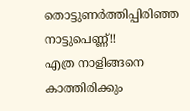തൊട്ടുണര്‍ത്തിപ്പിരിഞ്ഞ നാട്ടുപെണ്ണ്!!
എത്ര നാളിങ്ങനെ കാത്തിരിക്കും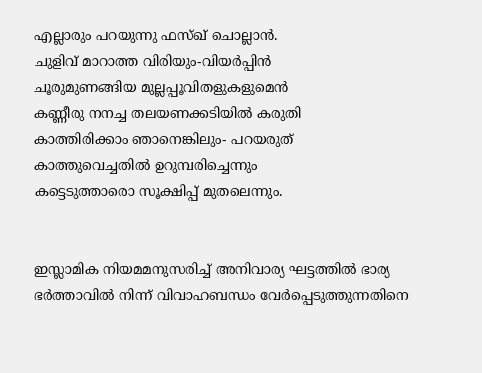എല്ലാരും പറയുന്നു ഫസ്ഖ് ചൊല്ലാന്‍.
ചുളിവ് മാറാത്ത വിരിയും-വിയര്‍പ്പിന്‍
ചൂരുമുണങ്ങിയ മുല്ലപ്പൂവിതളുകളുമെന്‍
കണ്ണീരു നനച്ച തലയണക്കടിയില്‍ കരുതി
കാത്തിരിക്കാം ഞാനെങ്കിലും- പറയരുത്
കാത്തുവെച്ചതില്‍ ഉറുമ്പരിച്ചെന്നും
കട്ടെടുത്താരൊ സൂക്ഷിപ്പ് മുതലെന്നും.


ഇസ്ലാമിക നിയമമനുസരിച്ച് അനിവാര്യ ഘട്ടത്തില്‍ ഭാര്യ ഭര്‍ത്താവില്‍ നിന്ന് വിവാഹബന്ധം വേര്‍പ്പെടുത്തുന്നതിനെ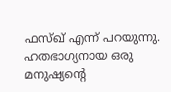ഫസ്ഖ് എന്ന് പറയുന്നു.
ഹതഭാഗ്യനായ ഒരു മനുഷ്യന്‍റെ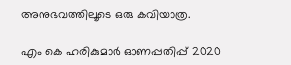അനുഭവത്തിലൂടെ ഒരു കവിയാത്ര.

എം കെ ഹരികുമാർ ഓണപ്പതിപ്പ്‌ 2020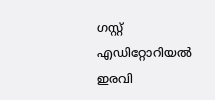ഗസ്റ്റ് എഡിറ്റോറിയൽ ഇരവി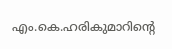എം.കെ.ഹരികുമാറിൻ്റെ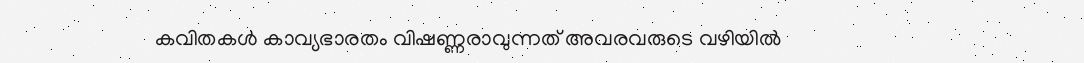കവിതകൾ കാവ്യഭാരതം വിഷണ്ണരാവുന്നത് അവരവരുടെ വഴിയിൽ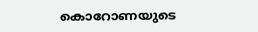കൊറോണയുടെ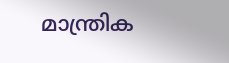മാന്ത്രിക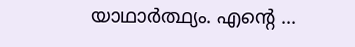യാഥാർത്ഥ്യം. എന്റെ ...